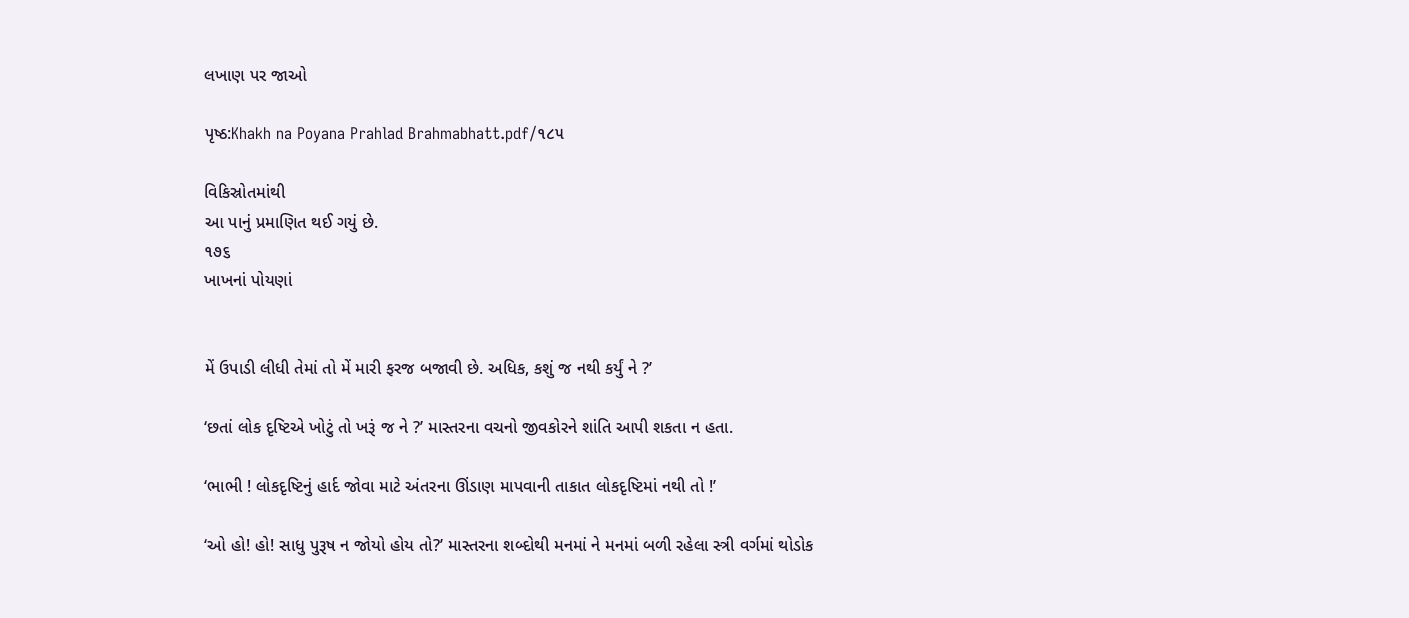લખાણ પર જાઓ

પૃષ્ઠ:Khakh na Poyana Prahlad Brahmabhatt.pdf/૧૮૫

વિકિસ્રોતમાંથી
આ પાનું પ્રમાણિત થઈ ગયું છે.
૧૭૬
ખાખનાં પોયણાં


મેં ઉપાડી લીધી તેમાં તો મેં મારી ફરજ બજાવી છે. અધિક, કશું જ નથી કર્યું ને ?’

‘છતાં લોક દૃષ્ટિએ ખોટું તો ખરૂં જ ને ?’ માસ્તરના વચનો જીવકોરને શાંતિ આપી શકતા ન હતા.

‘ભાભી ! લોકદૃષ્ટિનું હાર્દ જોવા માટે અંતરના ઊંડાણ માપવાની તાકાત લોકદૃષ્ટિમાં નથી તો !’

‘ઓ હો! હો! સાધુ પુરૂષ ન જોયો હોય તો?’ માસ્તરના શબ્દોથી મનમાં ને મનમાં બળી રહેલા સ્ત્રી વર્ગમાં થોડોક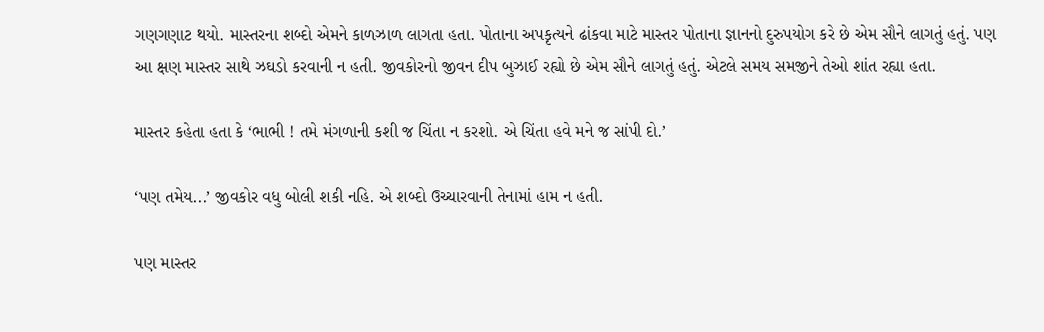ગણગણાટ થયો. માસ્તરના શબ્દો એમને કાળઝાળ લાગતા હતા. પોતાના અપકૃત્યને ઢાંકવા માટે માસ્તર પોતાના જ્ઞાનનો દુરુપયોગ કરે છે એમ સૌને લાગતું હતું. પણ આ ક્ષણ માસ્તર સાથે ઝઘડો કરવાની ન હતી. જીવકોરનો જીવન દીપ બુઝાઈ રહ્યો છે એમ સૌને લાગતું હતું. એટલે સમય સમજીને તેઓ શાંત રહ્યા હતા.

માસ્તર કહેતા હતા કે ‘ભાભી ! તમે મંગળાની કશી જ ચિંતા ન કરશો. એ ચિંતા હવે મને જ સાંપી દો.’

‘પણ તમેય...’ જીવકોર વધુ બોલી શકી નહિ. એ શબ્દો ઉચ્ચારવાની તેનામાં હામ ન હતી.

પણ માસ્તર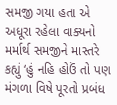સમજી ગયા હતા એ અધૂરા રહેલા વાક્યનો મર્માર્થ સમજીને માસ્તરે કહ્યું ‘હું નહિ હોઉં તો પણ મંગળા વિષે પૂરતો પ્રબંધ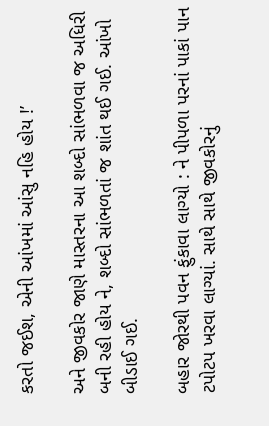કરતો જઈશ, એની આંખમાં આંસુ નહિ હોય !’

અને જીવકોર જાણે માસ્તરના આ શબ્દો સાંભળવા જ અધિરી બની રહી હોય ને, શબ્દો સાંભળતાં જ શાંત થઈ ગઈ. આંખો બીડાઈ ગઈ.

બહાર જોરથી પવન ફુંકાવા લાગ્યો : ને પીપળા પરનાં પાકાં પાન ટપોટપ ખરવા લાગ્યાં. સાથે સાથે જીવકોરનું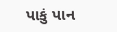પાકું પાન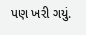પણ ખરી ગયું.